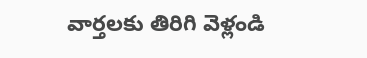వార్తలకు తిరిగి వెళ్లండి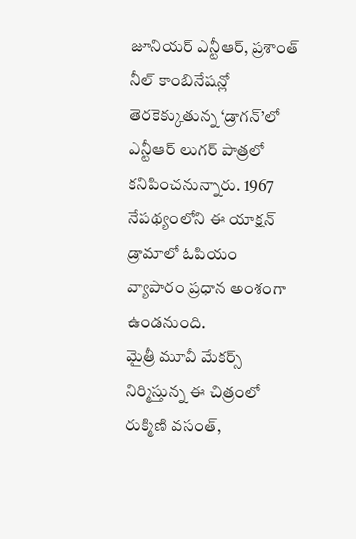జూనియర్ ఎన్టీఆర్, ప్రశాంత్ నీల్ కాంబినేషన్లో తెరకెక్కుతున్న ‘డ్రాగన్’లో ఎన్టీఆర్ లుగర్ పాత్రలో కనిపించనున్నారు. 1967 నేపథ్యంలోని ఈ యాక్షన్ డ్రామాలో ఓపియం వ్యాపారం ప్రధాన అంశంగా ఉండనుంది.
మైత్రీ మూవీ మేకర్స్ నిర్మిస్తున్న ఈ చిత్రంలో రుక్మిణి వసంత్,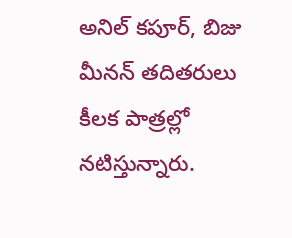అనిల్ కపూర్, బిజు మీనన్ తదితరులు కీలక పాత్రల్లో నటిస్తున్నారు.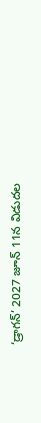‘డ్రాగన్’ 2027 జూన్ 11న విడుదల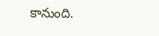కానుంది.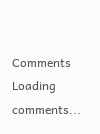Comments
Loading comments...